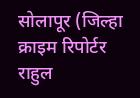सोलापूर (जिल्हा क्राइम रिपोर्टर राहुल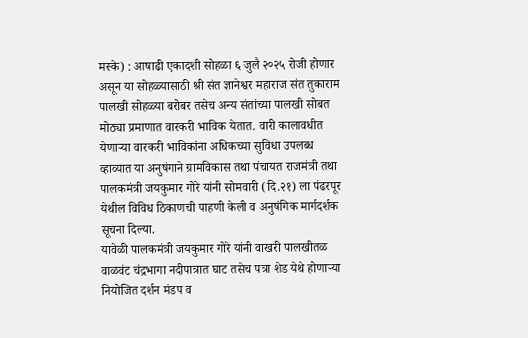मस्के) : आषाढी एकादशी सोहळा ६ जुलै २०२५ रोजी होणार असून या सोहळ्यासाठी श्री संत ज्ञानेश्वर महाराज संत तुकाराम पालखी सोहळ्या बरोबर तसेच अन्य संतांच्या पालखी सोबत मोठ्या प्रमाणात वारकरी भाविक येतात. वारी कालावधीत येणाऱ्या वारकरी भाविकांना अधिकच्या सुविधा उपलब्ध व्हाव्यात या अनुषंगाने ग्रामविकास तथा पंचायत राजमंत्री तथा पालकमंत्री जयकुमार गोरे यांनी सोमवारी (दि.२१) ला पंढरपूर येथील विविध ठिकाणची पाहणी केली व अनुषंगिक मार्गदर्शक सूचना दिल्या.
यावेळी पालकमंत्री जयकुमार गोरे यांनी वाखरी पालखीतळ वाळवंट चंद्रभागा नदीपात्रात घाट तसेच पत्रा शेड येथे होणाऱ्या नियोजित दर्शन मंडप व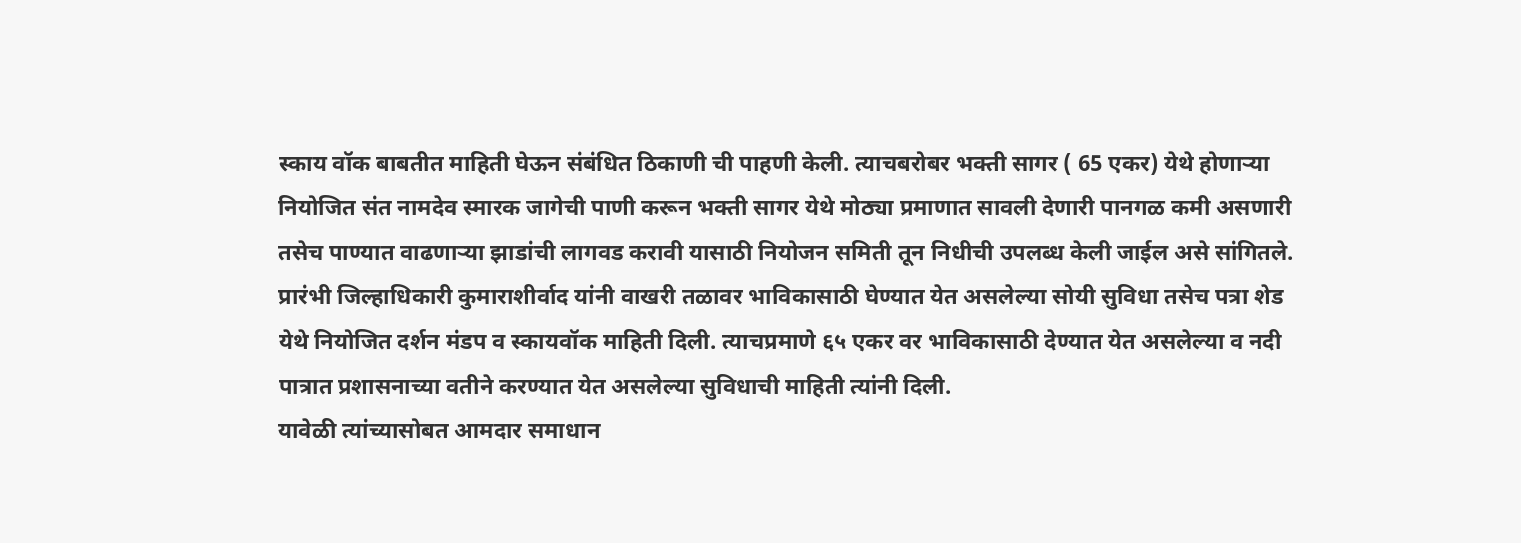स्काय वॉक बाबतीत माहिती घेऊन संबंधित ठिकाणी ची पाहणी केली. त्याचबरोबर भक्ती सागर ( 65 एकर) येथे होणाऱ्या नियोजित संत नामदेव स्मारक जागेची पाणी करून भक्ती सागर येथे मोठ्या प्रमाणात सावली देणारी पानगळ कमी असणारी तसेच पाण्यात वाढणाऱ्या झाडांची लागवड करावी यासाठी नियोजन समिती तून निधीची उपलब्ध केली जाईल असे सांगितले.
प्रारंभी जिल्हाधिकारी कुमाराशीर्वाद यांनी वाखरी तळावर भाविकासाठी घेण्यात येत असलेल्या सोयी सुविधा तसेच पत्रा शेड येथे नियोजित दर्शन मंडप व स्कायवॉक माहिती दिली. त्याचप्रमाणे ६५ एकर वर भाविकासाठी देण्यात येत असलेल्या व नदी पात्रात प्रशासनाच्या वतीने करण्यात येत असलेल्या सुविधाची माहिती त्यांनी दिली.
यावेळी त्यांच्यासोबत आमदार समाधान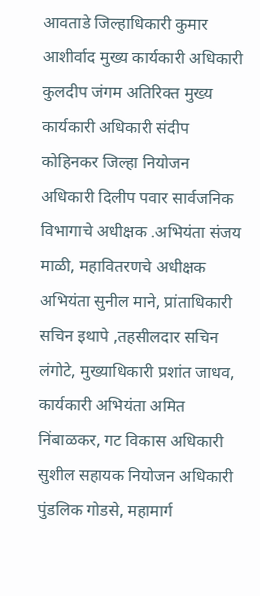आवताडे जिल्हाधिकारी कुमार आशीर्वाद मुख्य कार्यकारी अधिकारी कुलदीप जंगम अतिरिक्त मुख्य कार्यकारी अधिकारी संदीप कोहिनकर जिल्हा नियोजन अधिकारी दिलीप पवार सार्वजनिक विभागाचे अधीक्षक .अभियंता संजय माळी, महावितरणचे अधीक्षक अभियंता सुनील माने, प्रांताधिकारी सचिन इथापे ,तहसीलदार सचिन लंगोटे, मुख्याधिकारी प्रशांत जाधव, कार्यकारी अभियंता अमित निंबाळकर, गट विकास अधिकारी सुशील सहायक नियोजन अधिकारी पुंडलिक गोडसे, महामार्ग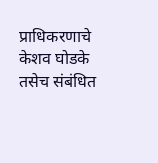प्राधिकरणाचे केशव घोडके तसेच संबंधित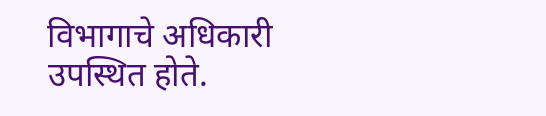विभागाचे अधिकारी उपस्थित होते.